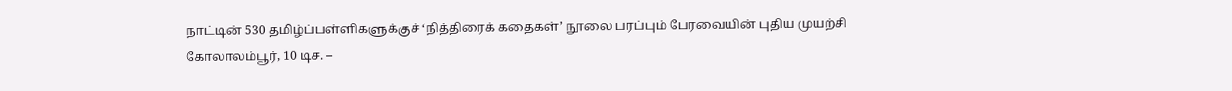நாட்டின் 530 தமிழ்ப்பள்ளிகளுக்குச் ‘நித்திரைக் கதைகள்’ நூலை பரப்பும் பேரவையின் புதிய முயற்சி
கோலாலம்பூர், 10 டிச. –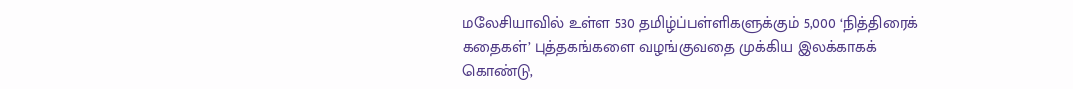மலேசியாவில் உள்ள 530 தமிழ்ப்பள்ளிகளுக்கும் 5,000 ‘நித்திரைக் கதைகள்’ புத்தகங்களை வழங்குவதை முக்கிய இலக்காகக் கொண்டு,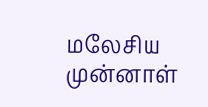மலேசிய முன்னாள்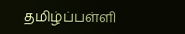தமிழ்ப்பள்ளி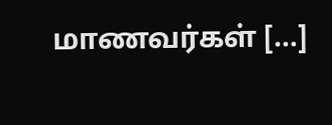மாணவர்கள் […]